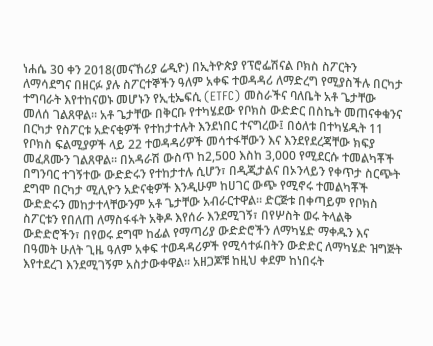ነሐሴ 30 ቀን 2018(መናኸሪያ ሬዲዮ) በኢትዮጵያ የፕሮፌሽናል ቦክስ ስፖርትን ለማሳደግና በዘርፉ ያሉ ስፖርተኞችን ዓለም አቀፍ ተወዳዳሪ ለማድረግ የሚያስችሉ በርካታ ተግባራት እየተከናወኑ መሆኑን የኢቲኤፍሲ (ETFC) መስራችና ባለቤት አቶ ጌታቸው መለሰ ገልጸዋል። አቶ ጌታቸው በቅርቡ የተካሄደው የቦክስ ውድድር በስኬት መጠናቀቁንና በርካታ የስፖርቱ አድናቂዎች የተከታተሉት እንደነበር ተናግረው፤ በዕለቱ በተካሄዱት 11 የቦክስ ፍልሚያዎች ላይ 22 ተወዳዳሪዎች መሳተፋቸውን እና እንደየደረጃቸው ክፍያ መፈጸሙን ገልጸዋል። በአዳራሽ ውስጥ ከ2,500 እስከ 3,000 የሚደርሱ ተመልካቾች በግንባር ተገኝተው ውድድሩን የተከታተሉ ሲሆን፣ በዲጂታልና በኦንላይን የቀጥታ ስርጭት ደግሞ በርካታ ሚሊዮን አድናቂዎች እንዲሁም ከሀገር ውጭ የሚኖሩ ተመልካቾች ውድድሩን መከታተላቸውንም አቶ ጌታቸው አብራርተዋል። ድርጅቱ በቀጣይም የቦክስ ስፖርቱን የበለጠ ለማስፋፋት አቅዶ እየሰራ እንደሚገኝ፣ በየሦስት ወሩ ትላልቅ ውድድሮችን፣ በየወሩ ደግሞ ከፊል የማጣሪያ ውድድሮችን ለማካሄድ ማቀዱን እና በዓመት ሁለት ጊዜ ዓለም አቀፍ ተወዳዳሪዎች የሚሳተፉበትን ውድድር ለማካሄድ ዝግጅት እየተደረገ እንደሚገኝም አስታውቀዋል። አዘጋጆቹ ከዚህ ቀደም ከነበሩት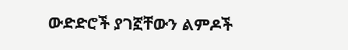ውድድሮች ያገኟቸውን ልምዶች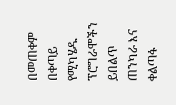በመጠቀም በቀጣይ የሚካሄዱ ፕሮግራሞችን ይበልጥ ጠንካራ እና ቀልጣፋ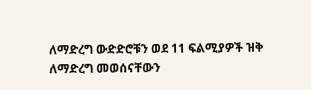ለማድረግ ውድድሮቹን ወደ 11 ፍልሚያዎች ዝቅ ለማድረግ መወሰናቸውን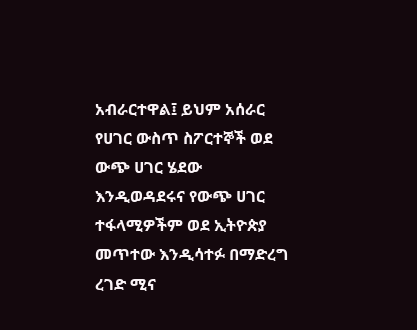አብራርተዋል፤ ይህም አሰራር የሀገር ውስጥ ስፖርተኞች ወደ ውጭ ሀገር ሄደው እንዲወዳደሩና የውጭ ሀገር ተፋላሚዎችም ወደ ኢትዮጵያ መጥተው እንዲሳተፉ በማድረግ ረገድ ሚና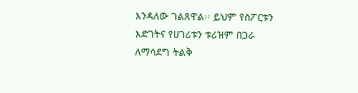እንዳለው ገልጸዋል፡፡ ይህም የስፖርቱን እድገትና የሀገሪቱን ቱሪዝም በጋራ ለማሳደግ ትልቅ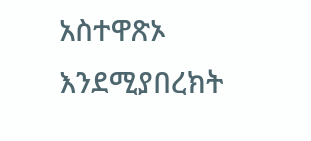አስተዋጽኦ እንደሚያበረክት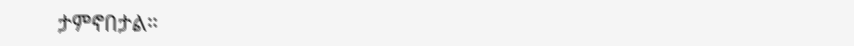ታምኖበታል።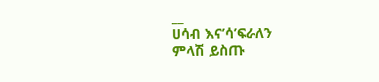__
ሀሳብ እና’ሳ’ፍራለን
ምላሽ ይስጡ